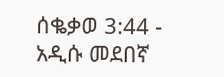ሰቈቃወ 3:44 - አዲሱ መደበኛ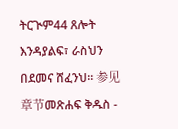ትርጒም44 ጸሎት እንዳያልፍ፣ ራስህን በደመና ሸፈንህ። 参见章节መጽሐፍ ቅዱስ -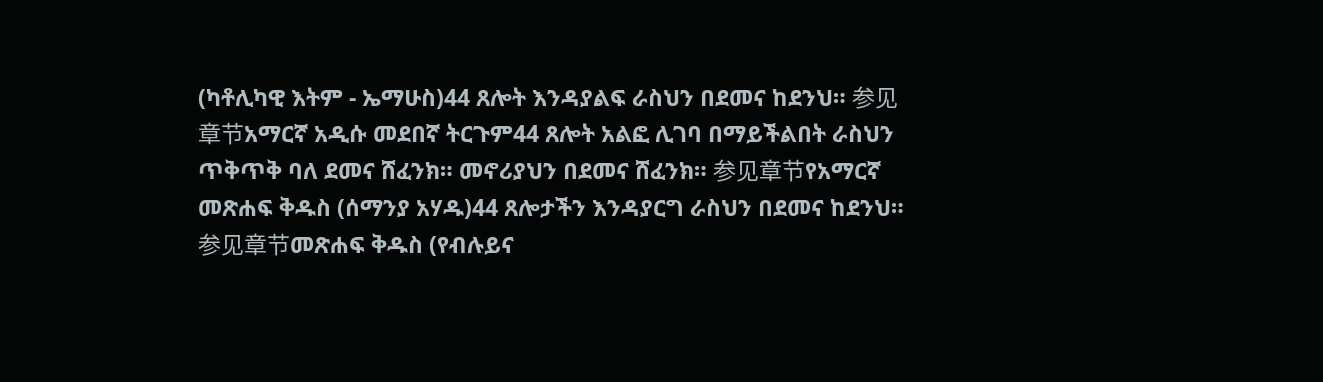(ካቶሊካዊ እትም - ኤማሁስ)44 ጸሎት እንዳያልፍ ራስህን በደመና ከደንህ። 参见章节አማርኛ አዲሱ መደበኛ ትርጉም44 ጸሎት አልፎ ሊገባ በማይችልበት ራስህን ጥቅጥቅ ባለ ደመና ሸፈንክ። መኖሪያህን በደመና ሸፈንክ። 参见章节የአማርኛ መጽሐፍ ቅዱስ (ሰማንያ አሃዱ)44 ጸሎታችን እንዳያርግ ራስህን በደመና ከደንህ። 参见章节መጽሐፍ ቅዱስ (የብሉይና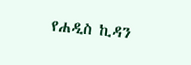የሐዲስ ኪዳን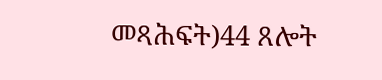መጻሕፍት)44 ጸሎት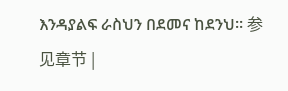እንዳያልፍ ራስህን በደመና ከደንህ። 参见章节 |